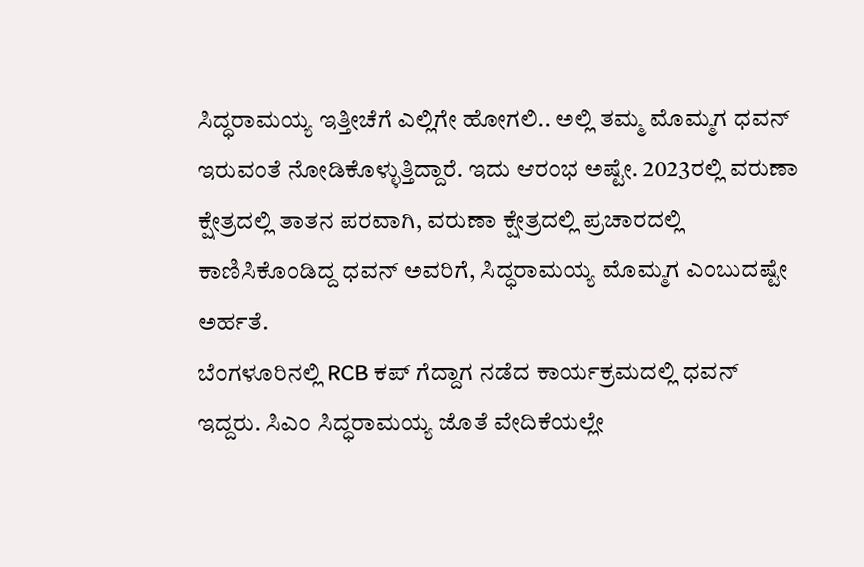ಸಿದ್ಧರಾಮಯ್ಯ ಇತ್ತೀಚೆಗೆ ಎಲ್ಲಿಗೇ ಹೋಗಲಿ.. ಅಲ್ಲಿ ತಮ್ಮ ಮೊಮ್ಮಗ ಧವನ್ ಇರುವಂತೆ ನೋಡಿಕೊಳ್ಳುತ್ತಿದ್ದಾರೆ. ಇದು ಆರಂಭ ಅಷ್ಟೇ. 2023ರಲ್ಲಿ ವರುಣಾ ಕ್ಷೇತ್ರದಲ್ಲಿ ತಾತನ ಪರವಾಗಿ, ವರುಣಾ ಕ್ಷೇತ್ರದಲ್ಲಿ ಪ್ರಚಾರದಲ್ಲಿ ಕಾಣಿಸಿಕೊಂಡಿದ್ದ ಧವನ್ ಅವರಿಗೆ, ಸಿದ್ಧರಾಮಯ್ಯ ಮೊಮ್ಮಗ ಎಂಬುದಷ್ಟೇ ಅರ್ಹತೆ.
ಬೆಂಗಳೂರಿನಲ್ಲಿ RCB ಕಪ್ ಗೆದ್ದಾಗ ನಡೆದ ಕಾರ್ಯಕ್ರಮದಲ್ಲಿ ಧವನ್ ಇದ್ದರು. ಸಿಎಂ ಸಿದ್ಧರಾಮಯ್ಯ ಜೊತೆ ವೇದಿಕೆಯಲ್ಲೇ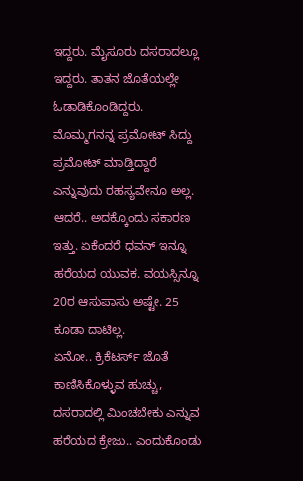ಇದ್ದರು. ಮೈಸೂರು ದಸರಾದಲ್ಲೂ ಇದ್ದರು. ತಾತನ ಜೊತೆಯಲ್ಲೇ ಓಡಾಡಿಕೊಂಡಿದ್ದರು. ಮೊಮ್ಮಗನನ್ನ ಪ್ರಮೋಟ್ ಸಿದ್ದು ಪ್ರಮೋಟ್ ಮಾಡ್ತಿದ್ದಾರೆ ಎನ್ನುವುದು ರಹಸ್ಯವೇನೂ ಅಲ್ಲ. ಆದರೆ.. ಅದಕ್ಕೊಂದು ಸಕಾರಣ ಇತ್ತು. ಏಕೆಂದರೆ ಧವನ್ ಇನ್ನೂ ಹರೆಯದ ಯುವಕ. ವಯಸ್ಸಿನ್ನೂ 20ರ ಆಸುಪಾಸು ಅಷ್ಟೇ. 25 ಕೂಡಾ ದಾಟಿಲ್ಲ.
ಏನೋ.. ಕ್ರಿಕೆಟರ್ಸ್ ಜೊತೆ ಕಾಣಿಸಿಕೊಳ್ಳುವ ಹುಚ್ಚು, ದಸರಾದಲ್ಲಿ ಮಿಂಚಬೇಕು ಎನ್ನುವ ಹರೆಯದ ಕ್ರೇಜು.. ಎಂದುಕೊಂಡು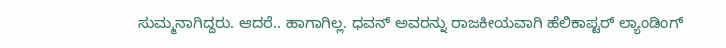ಸುಮ್ಮನಾಗಿದ್ದರು. ಆದರೆ.. ಹಾಗಾಗಿಲ್ಲ. ಧವನ್ ಅವರನ್ನು ರಾಜಕೀಯವಾಗಿ ಹೆಲಿಕಾಪ್ಟರ್ ಲ್ಯಾಂಡಿಂಗ್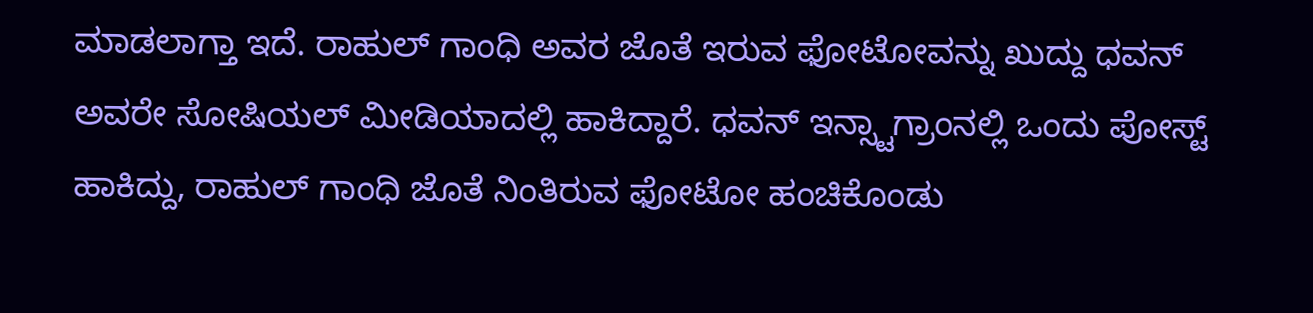ಮಾಡಲಾಗ್ತಾ ಇದೆ. ರಾಹುಲ್ ಗಾಂಧಿ ಅವರ ಜೊತೆ ಇರುವ ಫೋಟೋವನ್ನು ಖುದ್ದು ಧವನ್ ಅವರೇ ಸೋಷಿಯಲ್ ಮೀಡಿಯಾದಲ್ಲಿ ಹಾಕಿದ್ದಾರೆ. ಧವನ್ ಇನ್ಸ್ಟಾಗ್ರಾಂನಲ್ಲಿ ಒಂದು ಪೋಸ್ಟ್ ಹಾಕಿದ್ದು, ರಾಹುಲ್ ಗಾಂಧಿ ಜೊತೆ ನಿಂತಿರುವ ಫೋಟೋ ಹಂಚಿಕೊಂಡು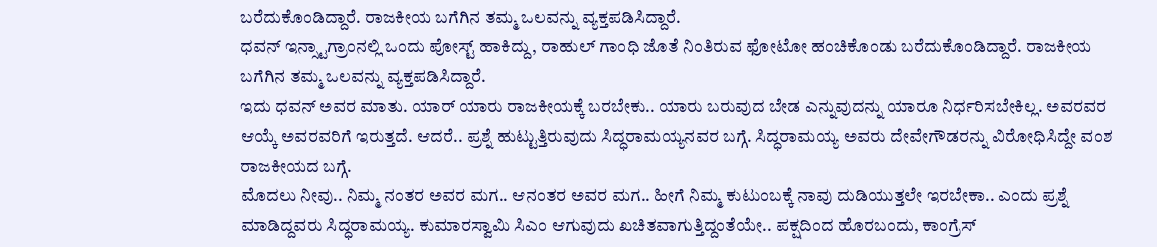ಬರೆದುಕೊಂಡಿದ್ದಾರೆ. ರಾಜಕೀಯ ಬಗೆಗಿನ ತಮ್ಮ ಒಲವನ್ನು ವ್ಯಕ್ತಪಡಿಸಿದ್ದಾರೆ.
ಧವನ್ ಇನ್ಸ್ಟಾಗ್ರಾಂನಲ್ಲಿ ಒಂದು ಪೋಸ್ಟ್ ಹಾಕಿದ್ದು, ರಾಹುಲ್ ಗಾಂಧಿ ಜೊತೆ ನಿಂತಿರುವ ಫೋಟೋ ಹಂಚಿಕೊಂಡು ಬರೆದುಕೊಂಡಿದ್ದಾರೆ. ರಾಜಕೀಯ ಬಗೆಗಿನ ತಮ್ಮ ಒಲವನ್ನು ವ್ಯಕ್ತಪಡಿಸಿದ್ದಾರೆ.
ಇದು ಧವನ್ ಅವರ ಮಾತು. ಯಾರ್ ಯಾರು ರಾಜಕೀಯಕ್ಕೆ ಬರಬೇಕು.. ಯಾರು ಬರುವುದ ಬೇಡ ಎನ್ನುವುದನ್ನು ಯಾರೂ ನಿರ್ಧರಿಸಬೇಕಿಲ್ಲ. ಅವರವರ ಆಯ್ಕೆ ಅವರವರಿಗೆ ಇರುತ್ತದೆ. ಆದರೆ.. ಪ್ರಶ್ನೆ ಹುಟ್ಟುತ್ತಿರುವುದು ಸಿದ್ಧರಾಮಯ್ಯನವರ ಬಗ್ಗೆ. ಸಿದ್ಧರಾಮಯ್ಯ ಅವರು ದೇವೇಗೌಡರನ್ನು ವಿರೋಧಿಸಿದ್ದೇ ವಂಶ ರಾಜಕೀಯದ ಬಗ್ಗೆ.
ಮೊದಲು ನೀವು.. ನಿಮ್ಮ ನಂತರ ಅವರ ಮಗ.. ಆನಂತರ ಅವರ ಮಗ.. ಹೀಗೆ ನಿಮ್ಮ ಕುಟುಂಬಕ್ಕೆ ನಾವು ದುಡಿಯುತ್ತಲೇ ಇರಬೇಕಾ.. ಎಂದು ಪ್ರಶ್ನೆ ಮಾಡಿದ್ದವರು ಸಿದ್ಧರಾಮಯ್ಯ. ಕುಮಾರಸ್ವಾಮಿ ಸಿಎಂ ಆಗುವುದು ಖಚಿತವಾಗುತ್ತಿದ್ದಂತೆಯೇ.. ಪಕ್ಷದಿಂದ ಹೊರಬಂದು, ಕಾಂಗ್ರೆಸ್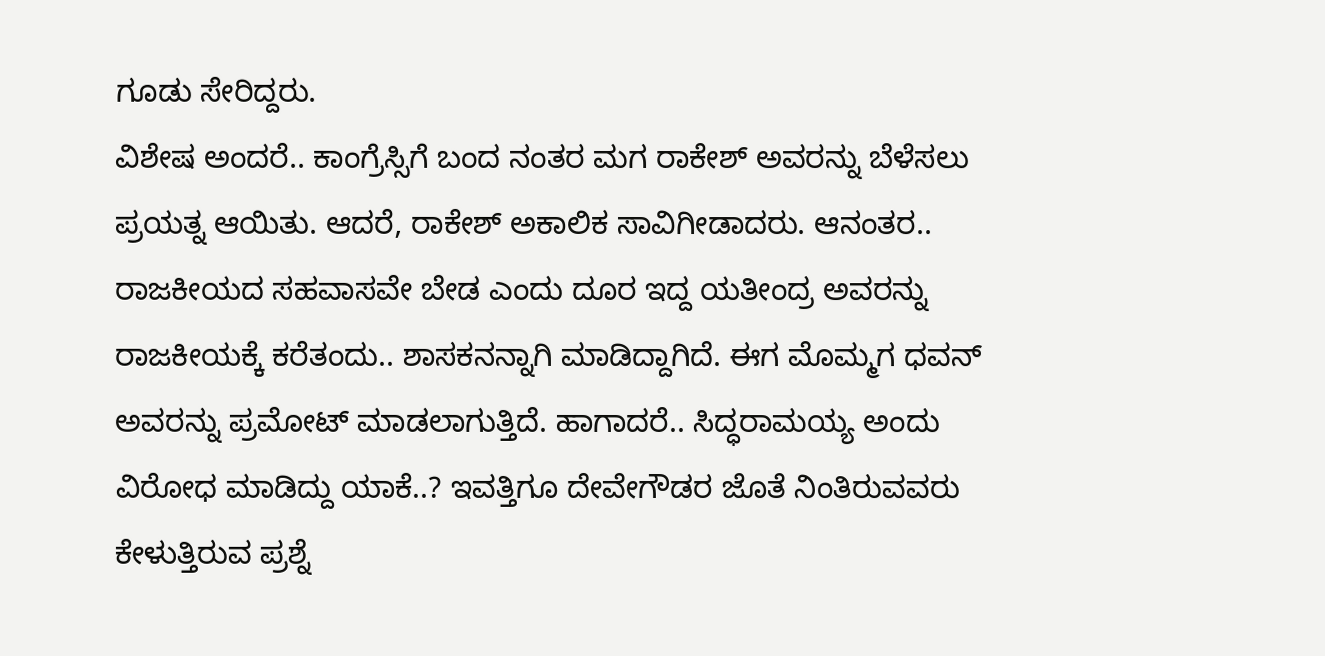ಗೂಡು ಸೇರಿದ್ದರು.
ವಿಶೇಷ ಅಂದರೆ.. ಕಾಂಗ್ರೆಸ್ಸಿಗೆ ಬಂದ ನಂತರ ಮಗ ರಾಕೇಶ್ ಅವರನ್ನು ಬೆಳೆಸಲು ಪ್ರಯತ್ನ ಆಯಿತು. ಆದರೆ, ರಾಕೇಶ್ ಅಕಾಲಿಕ ಸಾವಿಗೀಡಾದರು. ಆನಂತರ.. ರಾಜಕೀಯದ ಸಹವಾಸವೇ ಬೇಡ ಎಂದು ದೂರ ಇದ್ದ ಯತೀಂದ್ರ ಅವರನ್ನು ರಾಜಕೀಯಕ್ಕೆ ಕರೆತಂದು.. ಶಾಸಕನನ್ನಾಗಿ ಮಾಡಿದ್ದಾಗಿದೆ. ಈಗ ಮೊಮ್ಮಗ ಧವನ್ ಅವರನ್ನು ಪ್ರಮೋಟ್ ಮಾಡಲಾಗುತ್ತಿದೆ. ಹಾಗಾದರೆ.. ಸಿದ್ಧರಾಮಯ್ಯ ಅಂದು ವಿರೋಧ ಮಾಡಿದ್ದು ಯಾಕೆ..? ಇವತ್ತಿಗೂ ದೇವೇಗೌಡರ ಜೊತೆ ನಿಂತಿರುವವರು ಕೇಳುತ್ತಿರುವ ಪ್ರಶ್ನೆ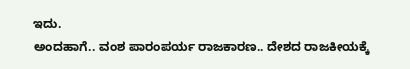ಇದು.
ಅಂದಹಾಗೆ.. ವಂಶ ಪಾರಂಪರ್ಯ ರಾಜಕಾರಣ.. ದೇಶದ ರಾಜಕೀಯಕ್ಕೆ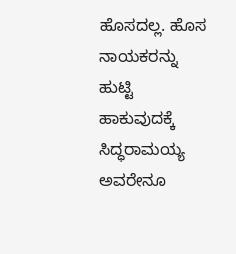ಹೊಸದಲ್ಲ. ಹೊಸ ನಾಯಕರನ್ನು ಹುಟ್ಟಿ ಹಾಕುವುದಕ್ಕೆ ಸಿದ್ಧರಾಮಯ್ಯ ಅವರೇನೂ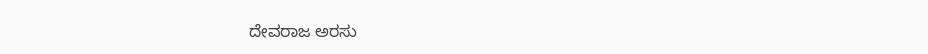ದೇವರಾಜ ಅರಸು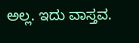ಅಲ್ಲ. ಇದು ವಾಸ್ತವ.